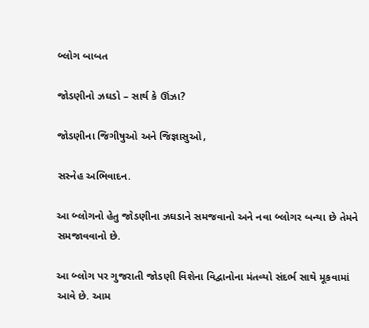બ્લોગ બાબત

જોડણીનો ઝઘડો – સાર્થ કે ઊંઝા?

જોડણીના જિગીષુઓ અને જિજ્ઞાસુઓ,

સસ્નેહ અભિવાદન.

આ બ્લોગનો હેતુ જોડણીના ઝઘડાને સમજવાનો અને નવા બ્લોગર બન્યા છે તેમને સમજાવવાનો છે.

આ બ્લોગ પર ગુજરાતી જોડણી વિશેના વિદ્વાનોના મંતવ્યો સંદર્ભ સાથે મૂકવામાં આવે છે. આમ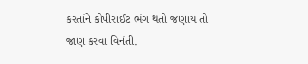કરતાંને કોપીરાઈટ ભંગ થતો જણાય તો જાણ કરવા વિનંતી.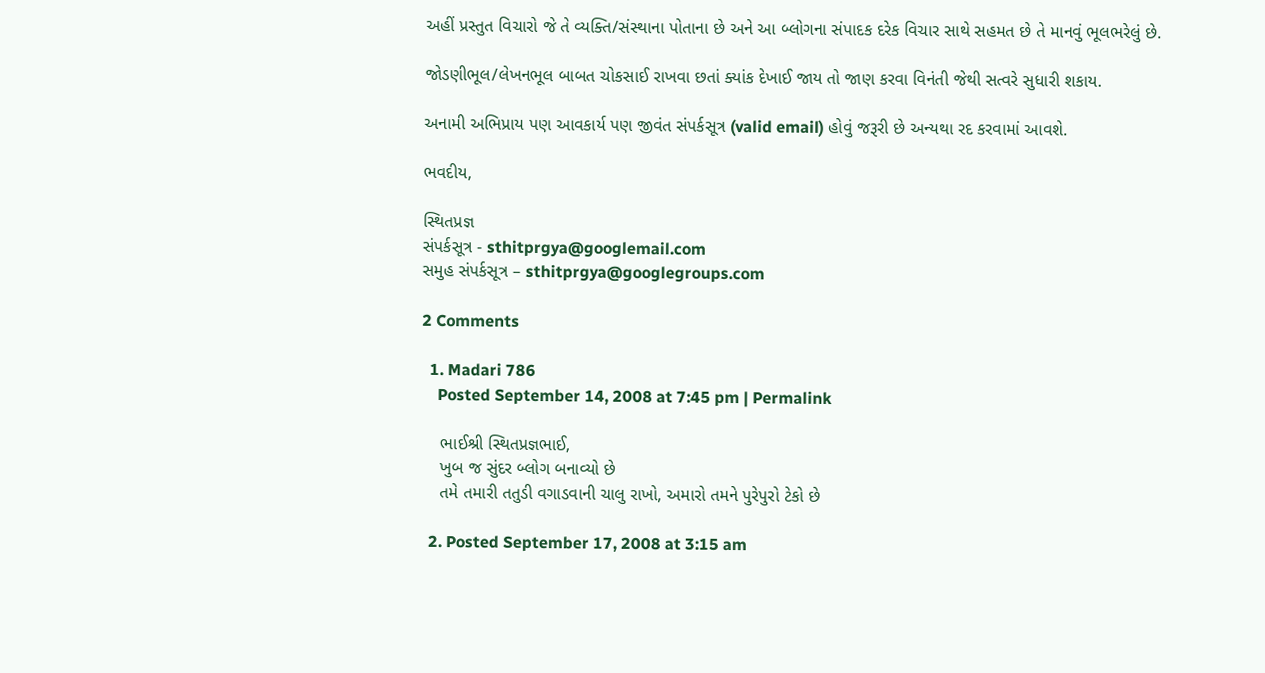અહીં પ્રસ્તુત વિચારો જે તે વ્યક્તિ/સંસ્થાના પોતાના છે અને આ બ્લોગના સંપાદક દરેક વિચાર સાથે સહમત છે તે માનવું ભૂલભરેલું છે.

જોડણીભૂલ/લેખનભૂલ બાબત ચોકસાઈ રાખવા છતાં ક્યાંક દેખાઈ જાય તો જાણ કરવા વિનંતી જેથી સત્વરે સુધારી શકાય.

અનામી અભિપ્રાય પણ આવકાર્ય પણ જીવંત સંપર્કસૂત્ર (valid email) હોવું જરૂરી છે અન્યથા રદ કરવામાં આવશે.

ભવદીય,

સ્થિતપ્રજ્ઞ
સંપર્કસૂત્ર - sthitprgya@googlemail.com
સમુહ સંપર્કસૂત્ર – sthitprgya@googlegroups.com

2 Comments

  1. Madari 786
    Posted September 14, 2008 at 7:45 pm | Permalink

    ભાઈશ્રી સ્થિતપ્રજ્ઞભાઈ,
    ખુબ જ સુંદર બ્લોગ બનાવ્યો છે
    તમે તમારી તતુડી વગાડવાની ચાલુ રાખો, અમારો તમને પુરેપુરો ટેકો છે

  2. Posted September 17, 2008 at 3:15 am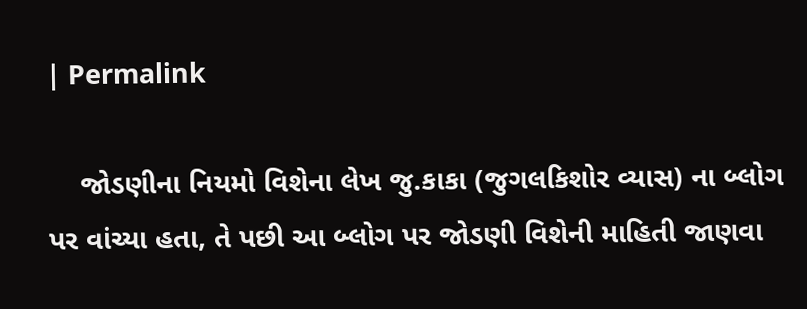| Permalink

    જોડણીના નિયમો વિશેના લેખ જુ.કાકા (જુગલકિશોર વ્યાસ) ના બ્લોગ પર વાંચ્યા હતા, તે પછી આ બ્લોગ પર જોડણી વિશેની માહિતી જાણવા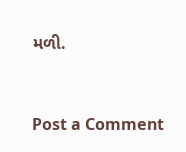મળી.


Post a Comment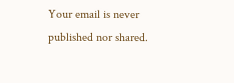Your email is never published nor shared.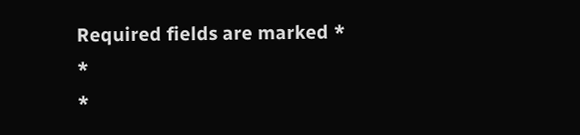Required fields are marked *
*
*